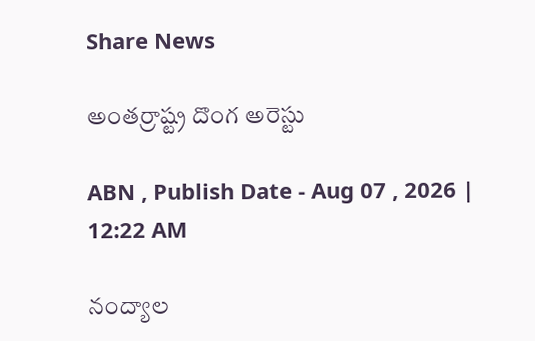Share News

అంతర్రాష్ట్ర దొంగ అరెస్టు

ABN , Publish Date - Aug 07 , 2026 | 12:22 AM

నంద్యాల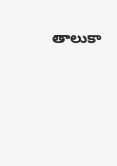తాలుకా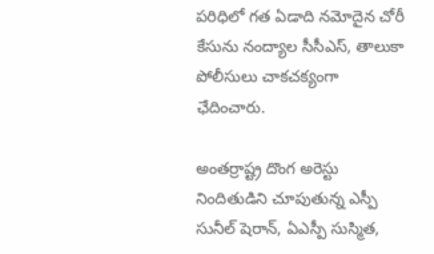పరిధిలో గత ఏడాది నమోదైన చోరీ కేసును నంద్యాల సీసీఎస్‌, తాలుకా పోలీసులు చాకచక్యంగా ఛేదించారు.

అంతర్రాష్ట్ర దొంగ అరెస్టు
నిందితుడిని చూపుతున్న ఎస్పీ సునీల్‌ షెరాన్‌, ఏఎస్పీ సుస్మిత,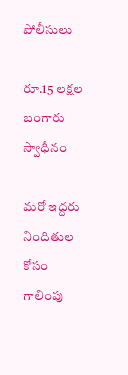పోలీసులు

రూ.15 లక్షల బంగారు స్వాధీనం

మరో ఇద్దరు నిందితుల కోసం గాలింపు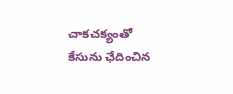చాకచక్యంతో కేసును ఛేదించిన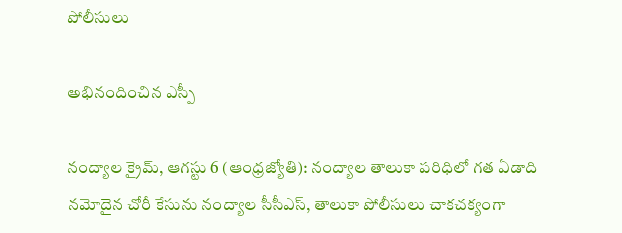పోలీసులు

అభినందించిన ఎస్పీ

నంద్యాల క్రైమ్‌, ఆగస్టు 6 (ఆంధ్రజ్యోతి): నంద్యాల తాలుకా పరిధిలో గత ఏడాది నమోదైన చోరీ కేసును నంద్యాల సీసీఎస్‌, తాలుకా పోలీసులు చాకచక్యంగా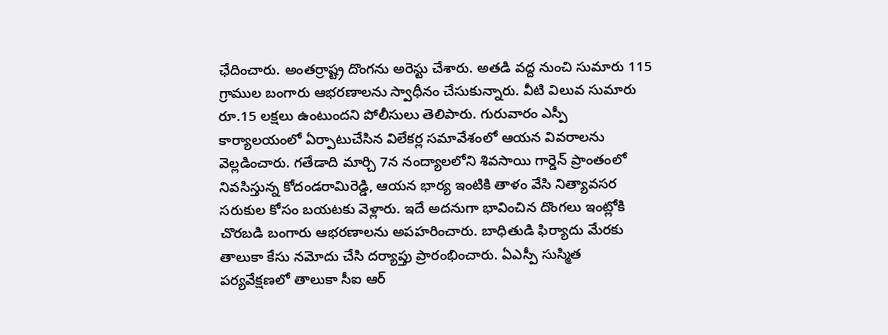ఛేదించారు. అంతర్రాష్ట్ర దొంగను అరెస్టు చేశారు. అతడి వద్ద నుంచి సుమారు 115 గ్రాముల బంగారు ఆభరణాలను స్వాధీనం చేసుకున్నారు. వీటి విలువ సుమారు రూ.15 లక్షలు ఉంటుందని పోలీసులు తెలిపారు. గురువారం ఎస్పీ కార్యాలయంలో ఏర్పాటుచేసిన విలేకర్ల సమావేశంలో ఆయన వివరాలను వెల్లడించారు. గతేడాది మార్చి 7న నంద్యాలలోని శివసాయి గార్డెన్‌ ప్రాంతంలో నివసిస్తున్న కోదండరామిరెడ్డి, ఆయన భార్య ఇంటికి తాళం వేసి నిత్యావసర సరుకుల కోసం బయటకు వెళ్లారు. ఇదే అదనుగా భావించిన దొంగలు ఇంట్లోకి చొరబడి బంగారు ఆభరణాలను అపహరించారు. బాధితుడి ఫిర్యాదు మేరకు తాలుకా కేసు నమోదు చేసి దర్యాప్తు ప్రారంభించారు. ఏఎస్పీ సుస్మిత పర్యవేక్షణలో తాలుకా సీఐ ఆర్‌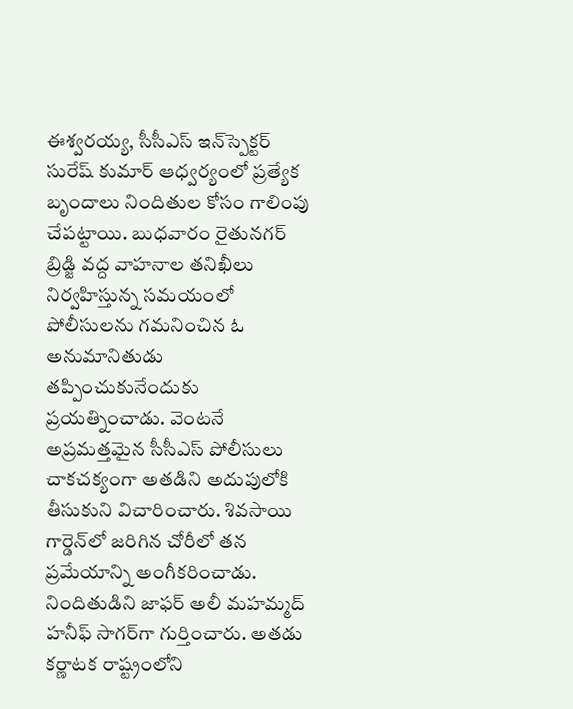ఈశ్వరయ్య, సీసీఎస్‌ ఇన్‌స్పెక్టర్‌ సురేష్‌ కుమార్‌ ఆధ్వర్యంలో ప్రత్యేక బృందాలు నిందితుల కోసం గాలింపు చేపట్టాయి. బుధవారం రైతునగర్‌ బ్రిడ్జి వద్ద వాహనాల తనిఖీలు నిర్వహిస్తున్న సమయంలో పోలీసులను గమనించిన ఓ అనుమానితుడు తప్పించుకునేందుకు ప్రయత్నించాడు. వెంటనే అప్రమత్తమైన సీసీఎస్‌ పోలీసులు చాకచక్యంగా అతడిని అదుపులోకి తీసుకుని విచారించారు. శివసాయి గార్డెన్‌లో జరిగిన చోరీలో తన ప్రమేయాన్ని అంగీకరించాడు. నిందితుడిని జాఫర్‌ అలీ మహమ్మద్‌ హనీఫ్‌ సాగర్‌గా గుర్తించారు. అతడు కర్ణాటక రాష్ట్రంలోని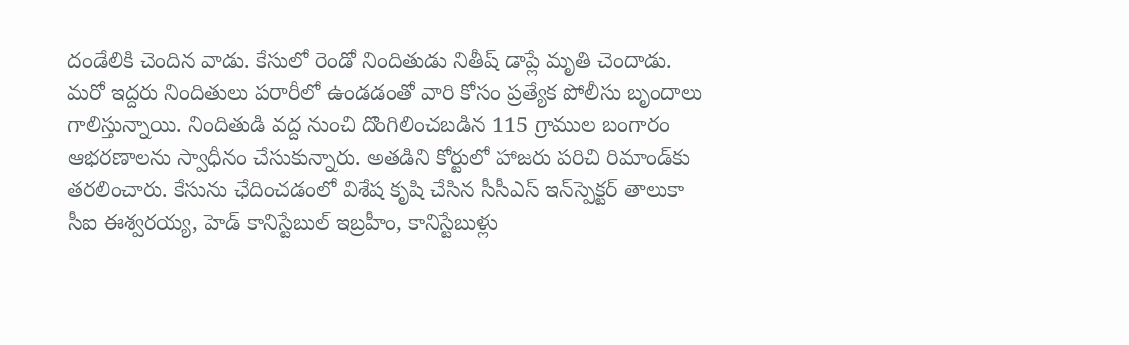దండేలికి చెందిన వాడు. కేసులో రెండో నిందితుడు నితీష్‌ డాప్లే మృతి చెందాడు. మరో ఇద్దరు నిందితులు పరారీలో ఉండడంతో వారి కోసం ప్రత్యేక పోలీసు బృందాలు గాలిస్తున్నాయి. నిందితుడి వద్ద నుంచి దొంగిలించబడిన 115 గ్రాముల బంగారం ఆభరణాలను స్వాధీనం చేసుకున్నారు. అతడిని కోర్టులో హాజరు పరిచి రిమాండ్‌కు తరలించారు. కేసును ఛేదించడంలో విశేష కృషి చేసిన సీసీఎస్‌ ఇన్‌స్పెక్టర్‌ తాలుకా సీఐ ఈశ్వరయ్య, హెడ్‌ కానిస్టేబుల్‌ ఇబ్రహీం, కానిస్టేబుళ్లు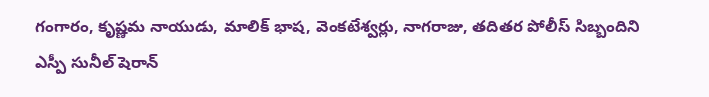గంగారం, కృష్ణమ నాయుడు, మాలిక్‌ భాష, వెంకటేశ్వర్లు, నాగరాజు, తదితర పోలీస్‌ సిబ్బందిని ఎస్పీ సునీల్‌ షెరాన్‌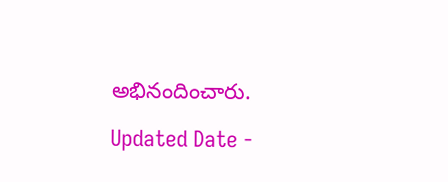అభినందించారు.

Updated Date -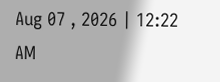Aug 07 , 2026 | 12:22 AM